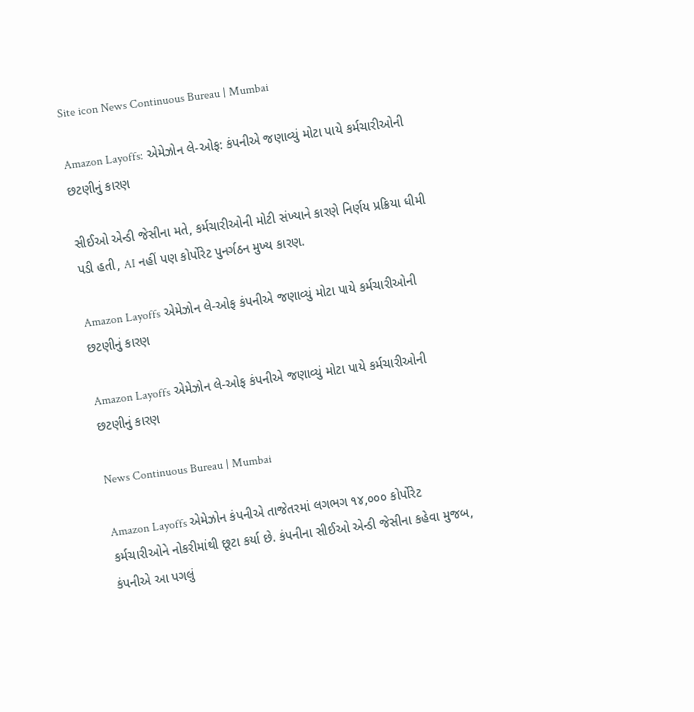Site icon News Continuous Bureau | Mumbai

Amazon Layoffs: એમેઝોન લે-ઓફ: કંપનીએ જણાવ્યું મોટા પાયે કર્મચારીઓની છટણીનું કારણ

સીઈઓ એન્ડી જેસીના મતે, કર્મચારીઓની મોટી સંખ્યાને કારણે નિર્ણય પ્રક્રિયા ધીમી પડી હતી, AI નહીં પણ કોર્પોરેટ પુનર્ગઠન મુખ્ય કારણ.

Amazon Layoffs એમેઝોન લે-ઓફ કંપનીએ જણાવ્યું મોટા પાયે કર્મચારીઓની છટણીનું કારણ

Amazon Layoffs એમેઝોન લે-ઓફ કંપનીએ જણાવ્યું મોટા પાયે કર્મચારીઓની છટણીનું કારણ

News Continuous Bureau | Mumbai

Amazon Layoffs એમેઝોન કંપનીએ તાજેતરમાં લગભગ ૧૪,૦૦૦ કોર્પોરેટ કર્મચારીઓને નોકરીમાંથી છૂટા કર્યા છે. કંપનીના સીઈઓ એન્ડી જેસીના કહેવા મુજબ, કંપનીએ આ પગલું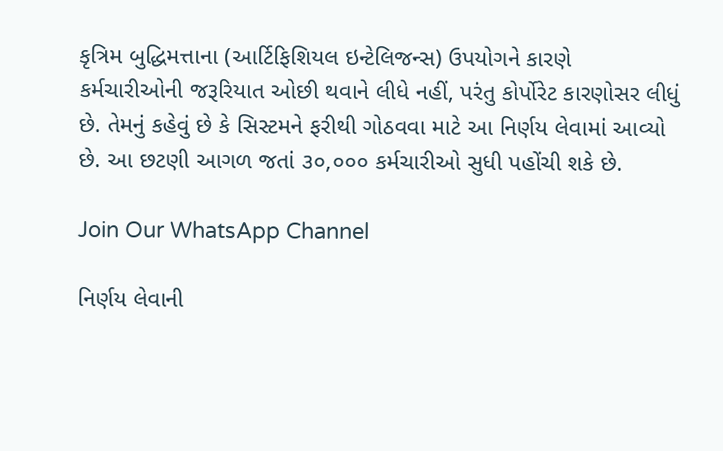કૃત્રિમ બુદ્ધિમત્તાના (આર્ટિફિશિયલ ઇન્ટેલિજન્સ) ઉપયોગને કારણે કર્મચારીઓની જરૂરિયાત ઓછી થવાને લીધે નહીં, પરંતુ કોર્પોરેટ કારણોસર લીધું છે. તેમનું કહેવું છે કે સિસ્ટમને ફરીથી ગોઠવવા માટે આ નિર્ણય લેવામાં આવ્યો છે. આ છટણી આગળ જતાં ૩૦,૦૦૦ કર્મચારીઓ સુધી પહોંચી શકે છે.

Join Our WhatsApp Channel

નિર્ણય લેવાની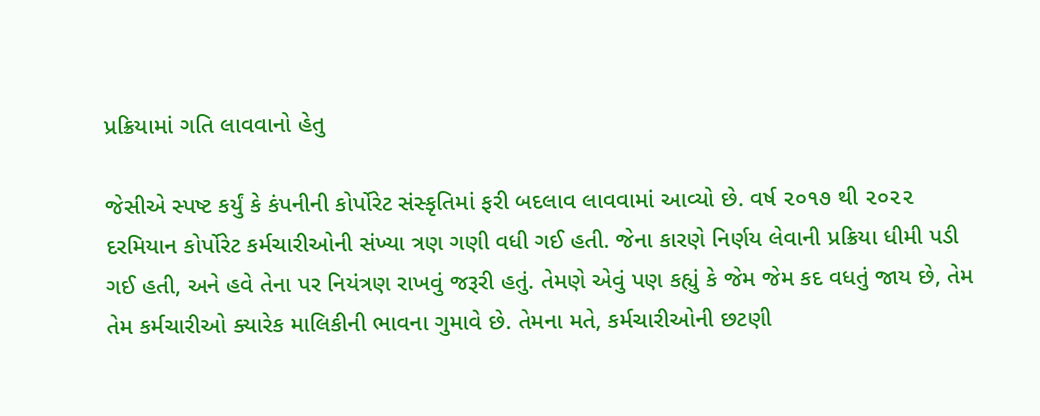પ્રક્રિયામાં ગતિ લાવવાનો હેતુ

જેસીએ સ્પષ્ટ કર્યું કે કંપનીની કોર્પોરેટ સંસ્કૃતિમાં ફરી બદલાવ લાવવામાં આવ્યો છે. વર્ષ ૨૦૧૭ થી ૨૦૨૨ દરમિયાન કોર્પોરેટ કર્મચારીઓની સંખ્યા ત્રણ ગણી વધી ગઈ હતી. જેના કારણે નિર્ણય લેવાની પ્રક્રિયા ધીમી પડી ગઈ હતી, અને હવે તેના પર નિયંત્રણ રાખવું જરૂરી હતું. તેમણે એવું પણ કહ્યું કે જેમ જેમ કદ વધતું જાય છે, તેમ તેમ કર્મચારીઓ ક્યારેક માલિકીની ભાવના ગુમાવે છે. તેમના મતે, કર્મચારીઓની છટણી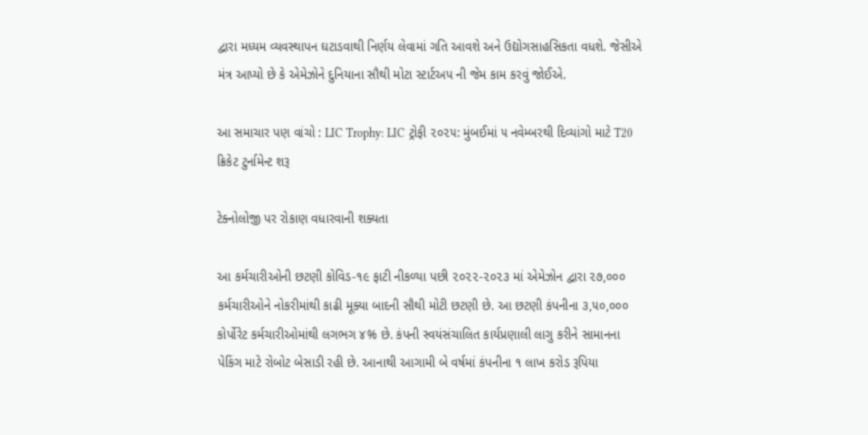દ્વારા મધ્યમ વ્યવસ્થાપન ઘટાડવાથી નિર્ણય લેવામાં ગતિ આવશે અને ઉદ્યોગસાહસિકતા વધશે. જેસીએ મંત્ર આપ્યો છે કે એમેઝોને દુનિયાના સૌથી મોટા સ્ટાર્ટઅપ ની જેમ કામ કરવું જોઈએ.

આ સમાચાર પણ વાંચો : LIC Trophy: LIC ટ્રોફી ૨૦૨૫: મુંબઈમાં ૫ નવેમ્બરથી દિવ્યાંગો માટે T20 ક્રિકેટ ટુર્નામેન્ટ શરૂ

ટેક્નોલોજી પર રોકાણ વધારવાની શક્યતા

આ કર્મચારીઓની છટણી કોવિડ-૧૯ ફાટી નીકળ્યા પછી ૨૦૨૨-૨૦૨૩ માં એમેઝોન દ્વારા ૨૭,૦૦૦ કર્મચારીઓને નોકરીમાંથી કાઢી મૂક્યા બાદની સૌથી મોટી છટણી છે. આ છટણી કંપનીના ૩,૫૦,૦૦૦ કોર્પોરેટ કર્મચારીઓમાંથી લગભગ ૪% છે. કંપની સ્વયંસંચાલિત કાર્યપ્રણાલી લાગુ કરીને સામાનના પેકિંગ માટે રોબોટ બેસાડી રહી છે. આનાથી આગામી બે વર્ષમાં કંપનીના ૧ લાખ કરોડ રૂપિયા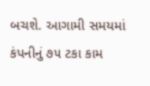બચશે. આગામી સમયમાં કંપનીનું ૭૫ ટકા કામ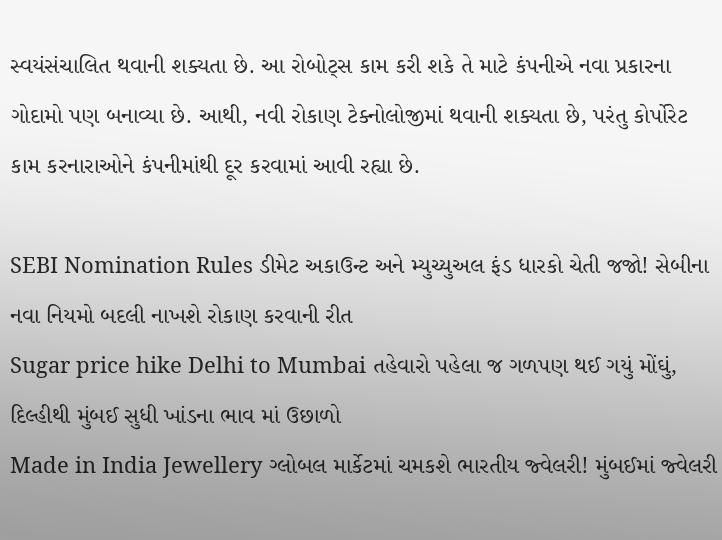સ્વયંસંચાલિત થવાની શક્યતા છે. આ રોબોટ્સ કામ કરી શકે તે માટે કંપનીએ નવા પ્રકારના ગોદામો પણ બનાવ્યા છે. આથી, નવી રોકાણ ટેક્નોલોજીમાં થવાની શક્યતા છે, પરંતુ કોર્પોરેટ કામ કરનારાઓને કંપનીમાંથી દૂર કરવામાં આવી રહ્યા છે.

SEBI Nomination Rules ડીમેટ અકાઉન્ટ અને મ્યુચ્યુઅલ ફંડ ધારકો ચેતી જજો! સેબીના નવા નિયમો બદલી નાખશે રોકાણ કરવાની રીત
Sugar price hike Delhi to Mumbai તહેવારો પહેલા જ ગળપણ થઈ ગયું મોંઘું, દિલ્હીથી મુંબઈ સુધી ખાંડના ભાવ માં ઉછાળો
Made in India Jewellery ગ્લોબલ માર્કેટમાં ચમકશે ભારતીય જ્વેલરી! મુંબઈમાં જ્વેલરી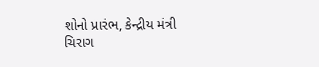શોનો પ્રારંભ, કેન્દ્રીય મંત્રી ચિરાગ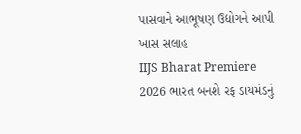પાસવાને આભૂષણ ઉદ્યોગને આપી ખાસ સલાહ
IIJS Bharat Premiere 2026 ભારત બનશે રફ ડાયમંડનું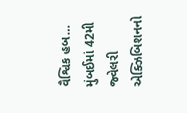વૈશ્વિક હબ… મુંબઈમાં 42મી જ્વેલરી એક્ઝિબિશનનો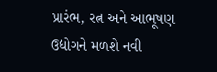પ્રારંભ, રત્ન અને આભૂષણ ઉદ્યોગને મળશે નવી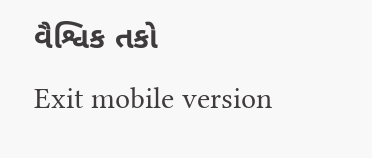વૈશ્વિક તકો
Exit mobile version